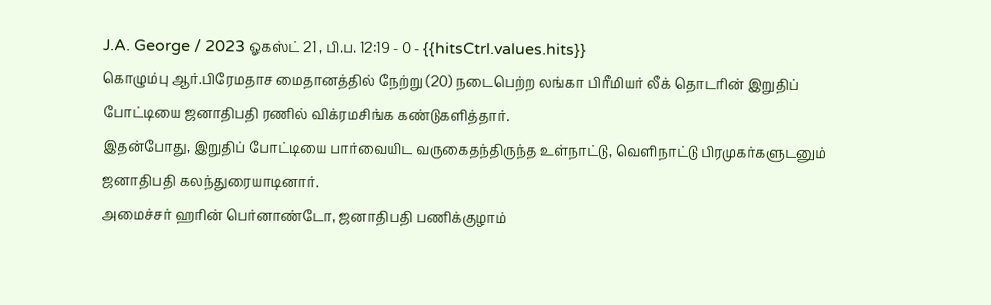J.A. George / 2023 ஓகஸ்ட் 21 , பி.ப. 12:19 - 0 - {{hitsCtrl.values.hits}}
கொழும்பு ஆர்.பிரேமதாச மைதானத்தில் நேற்று (20) நடைபெற்ற லங்கா பிரீமியர் லீக் தொடரின் இறுதிப் போட்டியை ஜனாதிபதி ரணில் விக்ரமசிங்க கண்டுகளித்தார்.
இதன்போது, இறுதிப் போட்டியை பார்வையிட வருகைதந்திருந்த உள்நாட்டு, வெளிநாட்டு பிரமுகர்களுடனும் ஜனாதிபதி கலந்துரையாடினார்.
அமைச்சர் ஹரின் பெர்னாண்டோ, ஜனாதிபதி பணிக்குழாம்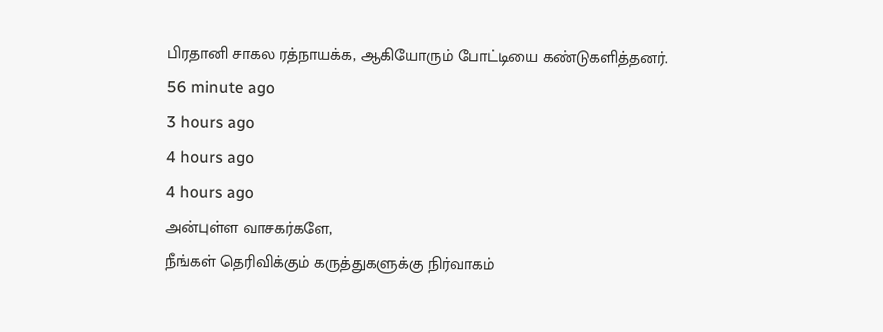பிரதானி சாகல ரத்நாயக்க, ஆகியோரும் போட்டியை கண்டுகளித்தனர்.
56 minute ago
3 hours ago
4 hours ago
4 hours ago
அன்புள்ள வாசகர்களே,
நீங்கள் தெரிவிக்கும் கருத்துகளுக்கு நிர்வாகம்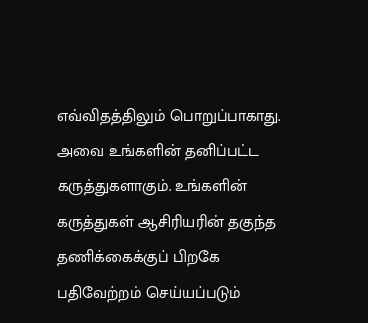எவ்விதத்திலும் பொறுப்பாகாது. அவை உங்களின் தனிப்பட்ட கருத்துகளாகும். உங்களின் கருத்துகள் ஆசிரியரின் தகுந்த தணிக்கைக்குப் பிறகே பதிவேற்றம் செய்யப்படும்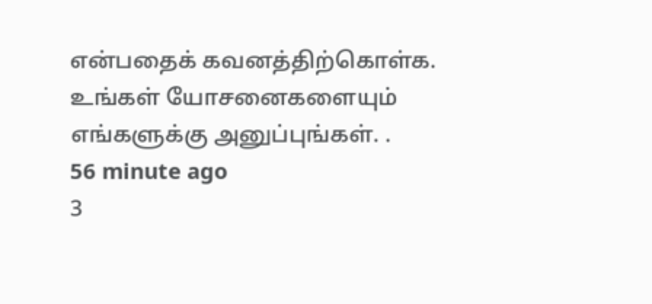என்பதைக் கவனத்திற்கொள்க. உங்கள் யோசனைகளையும் எங்களுக்கு அனுப்புங்கள். .
56 minute ago
3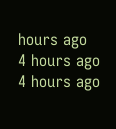hours ago
4 hours ago
4 hours ago